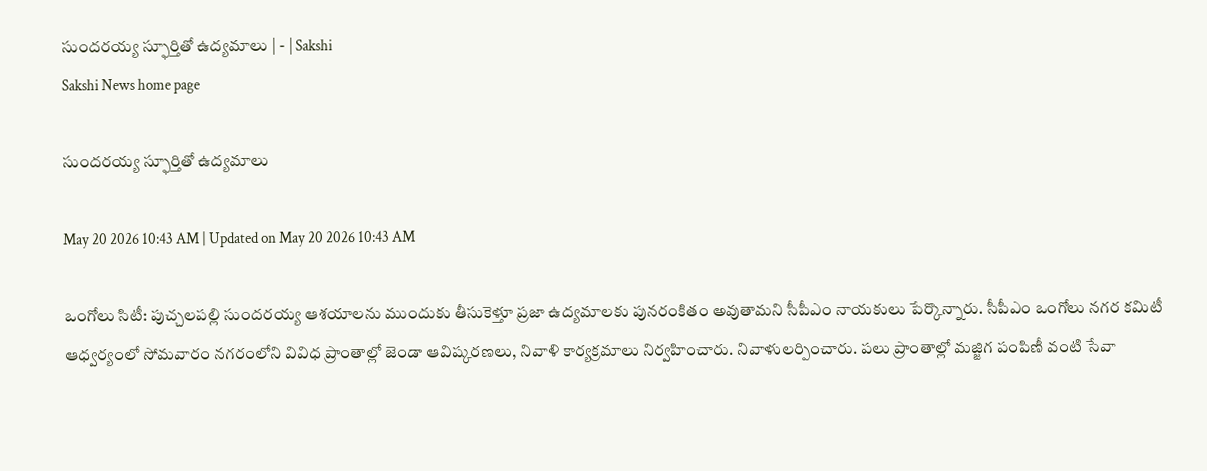సుందరయ్య స్ఫూర్తితో ఉద్యమాలు | - | Sakshi
Sakshi News home page

సుందరయ్య స్ఫూర్తితో ఉద్యమాలు

May 20 2026 10:43 AM | Updated on May 20 2026 10:43 AM

ఒంగోలు సిటీ: పుచ్చలపల్లి సుందరయ్య ఆశయాలను ముందుకు తీసుకెళ్తూ ప్రజా ఉద్యమాలకు పునరంకితం అవుతామని సీపీఎం నాయకులు పేర్కొన్నారు. సీపీఎం ఒంగోలు నగర కమిటీ ఆధ్వర్యంలో సోమవారం నగరంలోని వివిధ ప్రాంతాల్లో జెండా ఆవిష్కరణలు, నివాళి కార్యక్రమాలు నిర్వహించారు. నివాళులర్పించారు. పలు ప్రాంతాల్లో మజ్జిగ పంపిణీ వంటి సేవా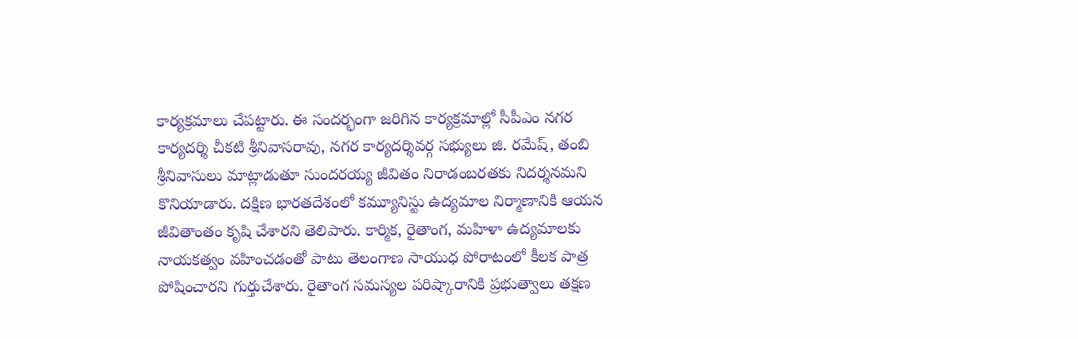కార్యక్రమాలు చేపట్టారు. ఈ సందర్భంగా జరిగిన కార్యక్రమాల్లో సీపీఎం నగర కార్యదర్శి చీకటి శ్రీనివాసరావు, నగర కార్యదర్శివర్గ సభ్యులు జి. రమేష్‌, తంబి శ్రీనివాసులు మాట్లాడుతూ సుందరయ్య జీవితం నిరాడంబరతకు నిదర్శనమని కొనియాడారు. దక్షిణ భారతదేశంలో కమ్యూనిస్టు ఉద్యమాల నిర్మాణానికి ఆయన జీవితాంతం కృషి చేశారని తెలిపారు. కార్మిక, రైతాంగ, మహిళా ఉద్యమాలకు నాయకత్వం వహించడంతో పాటు తెలంగాణ సాయుధ పోరాటంలో కీలక పాత్ర పోషించారని గుర్తుచేశారు. రైతాంగ సమస్యల పరిష్కారానికి ప్రభుత్వాలు తక్షణ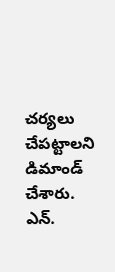చర్యలు చేపట్టాలని డిమాండ్‌ చేశారు. ఎన్‌.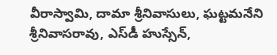వీరాస్వామి, దామా శ్రీనివాసులు, ఘట్టమనేని శ్రీనివాసరావు, ఎస్‌డీ హుస్సేన్‌,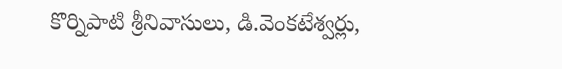కొర్నిపాటి శ్రీనివాసులు, డి.వెంకటేశ్వర్లు,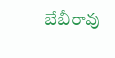బేబీరావు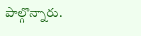పాల్గొన్నారు.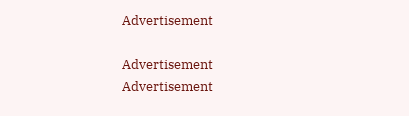Advertisement

Advertisement
Advertisement